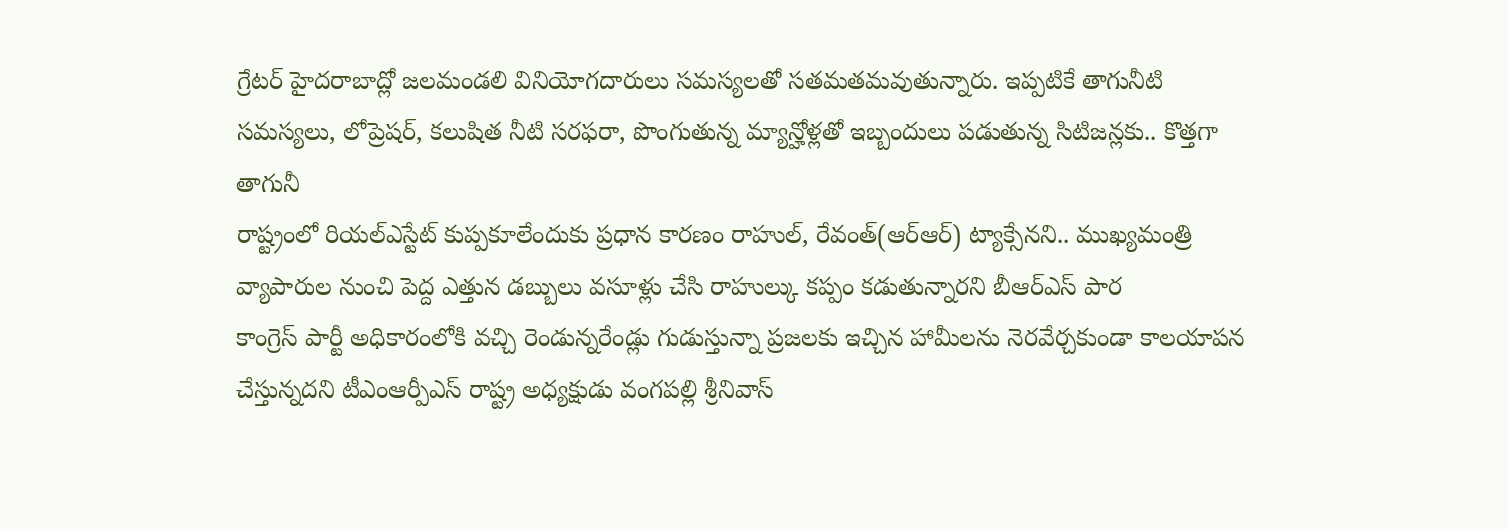గ్రేటర్ హైదరాబాద్లో జలమండలి వినియోగదారులు సమస్యలతో సతమతమవుతున్నారు. ఇప్పటికే తాగునీటి సమస్యలు, లోప్రెషర్, కలుషిత నీటి సరఫరా, పొంగుతున్న మ్యాన్హోళ్లతో ఇబ్బందులు పడుతున్న సిటిజన్లకు.. కొత్తగా తాగునీ
రాష్ట్రంలో రియల్ఎస్టేట్ కుప్పకూలేందుకు ప్రధాన కారణం రాహుల్, రేవంత్(ఆర్ఆర్) ట్యాక్సేనని.. ముఖ్యమంత్రి వ్యాపారుల నుంచి పెద్ద ఎత్తున డబ్బులు వసూళ్లు చేసి రాహుల్కు కప్పం కడుతున్నారని బీఆర్ఎస్ పార
కాంగ్రెస్ పార్టీ అధికారంలోకి వచ్చి రెండున్నరేండ్లు గుడుస్తున్నా ప్రజలకు ఇచ్చిన హామీలను నెరవేర్చకుండా కాలయాపన చేస్తున్నదని టీఎంఆర్పీఎస్ రాష్ట్ర అధ్యక్షుడు వంగపల్లి శ్రీనివాస్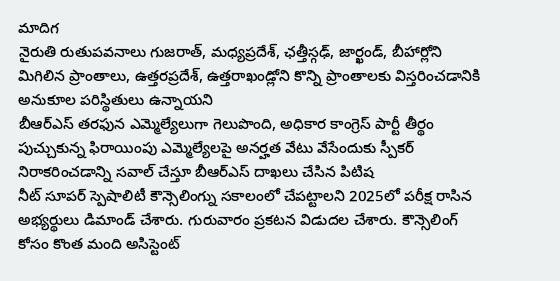మాదిగ
నైరుతి రుతుపవనాలు గుజరాత్, మధ్యప్రదేశ్, ఛత్తీస్గఢ్, జార్ఖండ్, బీహార్లోని మిగిలిన ప్రాంతాలు, ఉత్తరప్రదేశ్, ఉత్తరాఖండ్లోని కొన్ని ప్రాంతాలకు విస్తరించడానికి అనుకూల పరిస్థితులు ఉన్నాయని
బీఆర్ఎస్ తరఫున ఎమ్మెల్యేలుగా గెలుపొంది, అధికార కాంగ్రెస్ పార్టీ తీర్థం పుచ్చుకున్న ఫిరాయింపు ఎమ్మెల్యేలపై అనర్హత వేటు వేసేందుకు స్పీకర్ నిరాకరించడాన్ని సవాల్ చేస్తూ బీఆర్ఎస్ దాఖలు చేసిన పిటిష
నీట్ సూపర్ స్పెషాలిటీ కౌన్సెలింగ్ను సకాలంలో చేపట్టాలని 2025లో పరీక్ష రాసిన అభ్యర్థులు డిమాండ్ చేశారు. గురువారం ప్రకటన విడుదల చేశారు. కౌన్సెలింగ్ కోసం కొంత మంది అసిస్టెంట్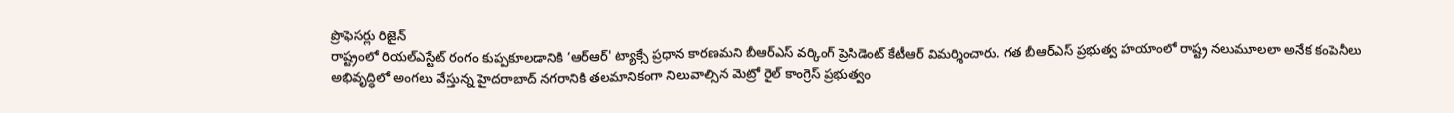ప్రొఫెసర్లు రిజైన్
రాష్ట్రంలో రియల్ఎస్టేట్ రంగం కుప్పకూలడానికి ‘ఆర్ఆర్' ట్యాక్సే ప్రధాన కారణమని బీఆర్ఎస్ వర్కింగ్ ప్రెసిడెంట్ కేటీఆర్ విమర్శించారు. గత బీఆర్ఎస్ ప్రభుత్వ హయాంలో రాష్ట్ర నలుమూలలా అనేక కంపెనీలు
అభివృద్ధిలో అంగలు వేస్తున్న హైదరాబాద్ నగరానికి తలమానికంగా నిలువాల్సిన మెట్రో రైల్ కాంగ్రెస్ ప్రభుత్వం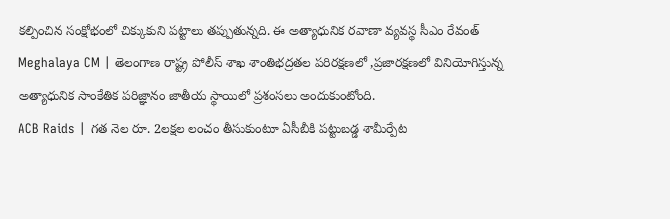కల్పించిన సంక్షోభంలో చిక్కుకుని పట్టాలు తప్పుతున్నది. ఈ అత్యాధునిక రవాణా వ్యవస్థ సీఎం రేవంత్
Meghalaya CM | తెలంగాణ రాష్ట్ర పోలీస్ శాఖ శాంతిభద్రతల పరిరక్షణలో ,ప్రజారక్షణలో వినియోగిస్తున్న అత్యాధునిక సాంకేతిక పరిజ్ఞానం జాతీయ స్థాయిలో ప్రశంసలు అందుకుంటోంది.
ACB Raids | గత నెల రూ. 2లక్షల లంచం తీసుకుంటూ ఏసీబీకి పట్టుబడ్డ శామీర్పేట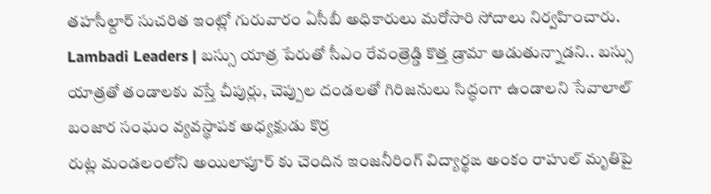తహసీల్దార్ సుచరిత ఇంట్లో గురువారం ఏసీబీ అధికారులు మరోసారి సోదాలు నిర్వహించారు.
Lambadi Leaders | బస్సు యాత్ర పేరుతో సీఎం రేవంత్రెడ్డి కొత్త డ్రామా ఆడుతున్నాడని.. బస్సు యాత్రతో తండాలకు వస్తే చీపుర్లు, చెప్పుల దండలతో గిరిజనులు సిద్ధంగా ఉండాలని సేవాలాల్ బంజార సంఘం వ్యవస్థాపక అధ్యక్షుడు కొర్ర
రుట్ల మండలంలోని అయిలాపూర్ కు చెందిన ఇంజనీరింగ్ విద్యార్థఙ అంకం రాహుల్ మృతిపై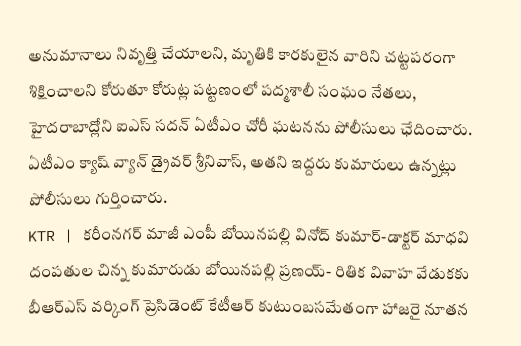అనుమానాలు నివృత్తి చేయాలని, మృతికి కారకులైన వారిని చట్టపరంగా శిక్షించాలని కోరుతూ కోరుట్ల పట్టణంలో పద్మశాలీ సంఘం నేతలు,
హైదరాబాద్లోని ఐఎస్ సదన్ ఏటీఎం చోరీ ఘటనను పోలీసులు ఛేదించారు. ఏటీఎం క్యాష్ వ్యాన్ డ్రైవర్ శ్రీనివాస్, అతని ఇద్దరు కుమారులు ఉన్నట్లు పోలీసులు గుర్తించారు.
KTR | కరీంనగర్ మాజీ ఎంపీ బోయినపల్లి వినోద్ కుమార్-డాక్టర్ మాధవి దంపతుల చిన్న కుమారుడు బోయినపల్లి ప్రణయ్- రితిక వివాహ వేడుకకు బీఆర్ఎస్ వర్కింగ్ ప్రెసిడెంట్ కేటీఆర్ కుటుంబసమేతంగా హాజరై నూతన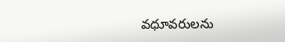వధూవరులను